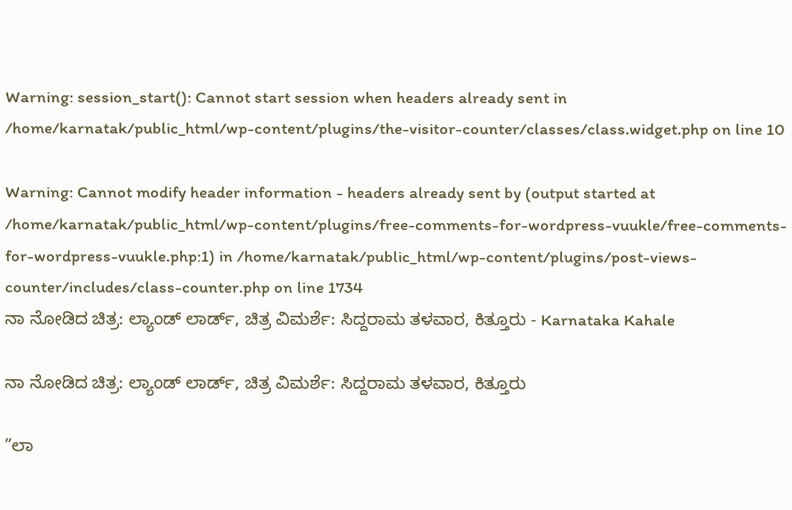Warning: session_start(): Cannot start session when headers already sent in /home/karnatak/public_html/wp-content/plugins/the-visitor-counter/classes/class.widget.php on line 10

Warning: Cannot modify header information - headers already sent by (output started at /home/karnatak/public_html/wp-content/plugins/free-comments-for-wordpress-vuukle/free-comments-for-wordpress-vuukle.php:1) in /home/karnatak/public_html/wp-content/plugins/post-views-counter/includes/class-counter.php on line 1734
ನಾ ನೋಡಿದ ಚಿತ್ರ: ಲ್ಯಾಂಡ್ ಲಾರ್ಡ್, ಚಿತ್ರ ವಿಮರ್ಶೆ: ಸಿದ್ದರಾಮ ತಳವಾರ, ಕಿತ್ತೂರು - Karnataka Kahale

ನಾ ನೋಡಿದ ಚಿತ್ರ: ಲ್ಯಾಂಡ್ ಲಾರ್ಡ್, ಚಿತ್ರ ವಿಮರ್ಶೆ: ಸಿದ್ದರಾಮ ತಳವಾರ, ಕಿತ್ತೂರು

”ಲಾ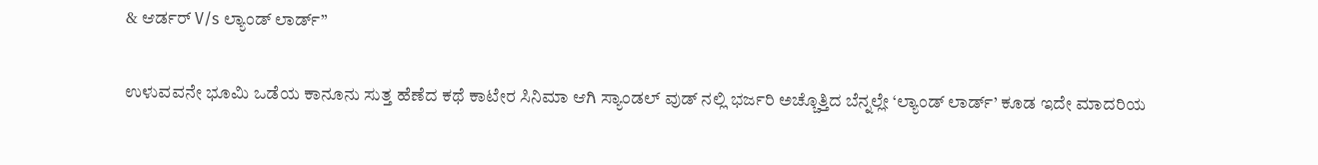& ಆರ್ಡರ್ V/s ಲ್ಯಾಂಡ್ ಲಾರ್ಡ್”

ಉಳುವವನೇ ಭೂಮಿ ಒಡೆಯ ಕಾನೂನು ಸುತ್ತ ಹೆಣೆದ ಕಥೆ ಕಾಟೇರ ಸಿನಿಮಾ ಆಗಿ ಸ್ಯಾಂಡಲ್ ವುಡ್ ನಲ್ಲಿ ಭರ್ಜರಿ ಅಚ್ಚೊತ್ತಿದ ಬೆನ್ನಲ್ಲೇ ‘ಲ್ಯಾಂಡ್ ಲಾರ್ಡ್’ ಕೂಡ ಇದೇ ಮಾದರಿಯ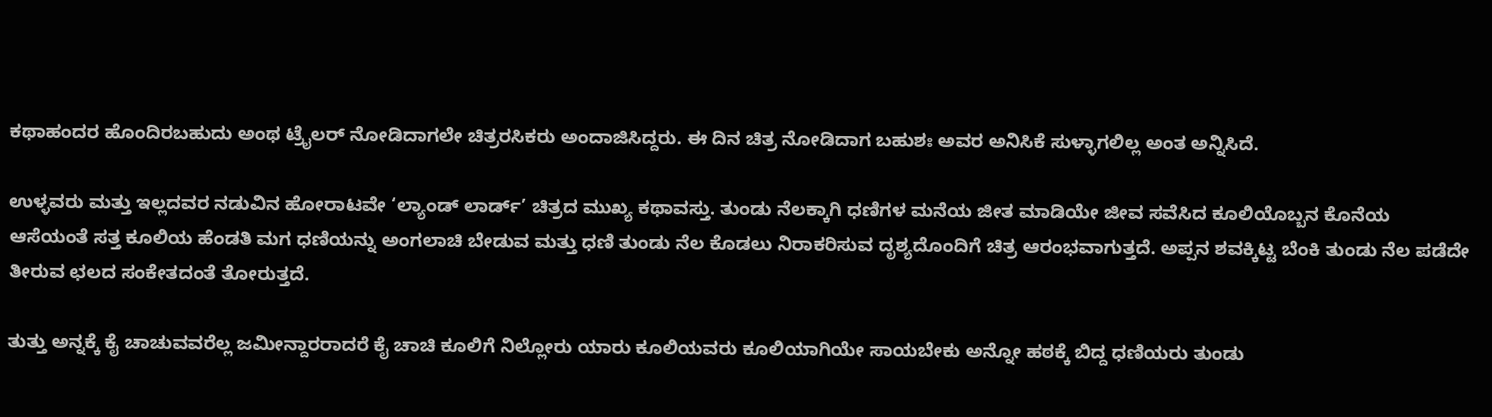ಕಥಾಹಂದರ ಹೊಂದಿರಬಹುದು ಅಂಥ ಟ್ರೈಲರ್ ನೋಡಿದಾಗಲೇ ಚಿತ್ರರಸಿಕರು ಅಂದಾಜಿಸಿದ್ದರು. ಈ ದಿನ ಚಿತ್ರ ನೋಡಿದಾಗ ಬಹುಶಃ ಅವರ ಅನಿಸಿಕೆ ಸುಳ್ಳಾಗಲಿಲ್ಲ ಅಂತ ಅನ್ನಿಸಿದೆ.

ಉಳ್ಳವರು ಮತ್ತು ಇಲ್ಲದವರ ನಡುವಿನ ಹೋರಾಟವೇ ‘ಲ್ಯಾಂಡ್ ಲಾರ್ಡ್’ ಚಿತ್ರದ ಮುಖ್ಯ ಕಥಾವಸ್ತು. ತುಂಡು ನೆಲಕ್ಕಾಗಿ ಧಣಿಗಳ ಮನೆಯ ಜೀತ ಮಾಡಿಯೇ ಜೀವ ಸವೆಸಿದ ಕೂಲಿಯೊಬ್ಬನ ಕೊನೆಯ ಆಸೆಯಂತೆ ಸತ್ತ ಕೂಲಿಯ ಹೆಂಡತಿ ಮಗ ಧಣಿಯನ್ನು ಅಂಗಲಾಚಿ ಬೇಡುವ ಮತ್ತು ಧಣಿ ತುಂಡು ನೆಲ ಕೊಡಲು ನಿರಾಕರಿಸುವ ದೃಶ್ಯದೊಂದಿಗೆ ಚಿತ್ರ ಆರಂಭವಾಗುತ್ತದೆ. ಅಪ್ಪನ ಶವಕ್ಕಿಟ್ಟ ಬೆಂಕಿ ತುಂಡು ನೆಲ ಪಡೆದೇ ತೀರುವ ಛಲದ ಸಂಕೇತದಂತೆ ತೋರುತ್ತದೆ.

ತುತ್ತು ಅನ್ನಕ್ಕೆ ಕೈ ಚಾಚುವವರೆಲ್ಲ ಜಮೀನ್ದಾರರಾದರೆ ಕೈ ಚಾಚಿ ಕೂಲಿಗೆ ನಿಲ್ಲೋರು ಯಾರು ಕೂಲಿಯವರು ಕೂಲಿಯಾಗಿಯೇ ಸಾಯಬೇಕು ಅನ್ನೋ ಹಠಕ್ಕೆ ಬಿದ್ದ ಧಣಿಯರು ತುಂಡು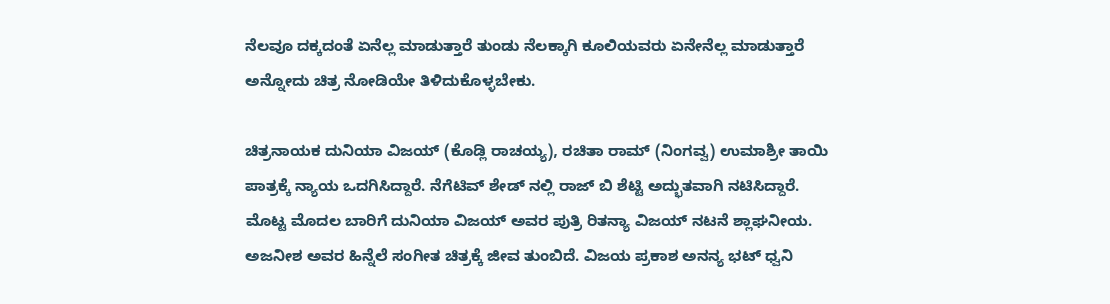ನೆಲವೂ ದಕ್ಕದಂತೆ ಏನೆಲ್ಲ ಮಾಡುತ್ತಾರೆ ತುಂಡು ನೆಲಕ್ಕಾಗಿ ಕೂಲಿಯವರು ಏನೇನೆಲ್ಲ ಮಾಡುತ್ತಾರೆ ಅನ್ನೋದು ಚಿತ್ರ ನೋಡಿಯೇ ತಿಳಿದುಕೊಳ್ಳಬೇಕು.

ಚಿತ್ರನಾಯಕ ದುನಿಯಾ ವಿಜಯ್ (ಕೊಡ್ಲಿ ರಾಚಯ್ಯ), ರಚಿತಾ ರಾಮ್ (ನಿಂಗವ್ವ) ಉಮಾಶ್ರೀ ತಾಯಿ ಪಾತ್ರಕ್ಕೆ ನ್ಯಾಯ ಒದಗಿಸಿದ್ದಾರೆ. ನೆಗೆಟಿವ್ ಶೇಡ್ ನಲ್ಲಿ ರಾಜ್ ಬಿ ಶೆಟ್ಟಿ ಅದ್ಭುತವಾಗಿ ನಟಿಸಿದ್ದಾರೆ. ಮೊಟ್ಟ ಮೊದಲ ಬಾರಿಗೆ ದುನಿಯಾ ವಿಜಯ್ ಅವರ ಪುತ್ರಿ ರಿತನ್ಯಾ ವಿಜಯ್ ನಟನೆ ಶ್ಲಾಘನೀಯ. ಅಜನೀಶ ಅವರ ಹಿನ್ನೆಲೆ ಸಂಗೀತ ಚಿತ್ರಕ್ಕೆ ಜೀವ ತುಂಬಿದೆ. ವಿಜಯ ಪ್ರಕಾಶ ಅನನ್ಯ ಭಟ್ ಧ್ವನಿ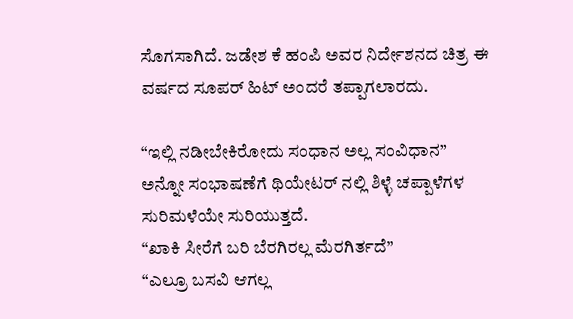ಸೊಗಸಾಗಿದೆ. ಜಡೇಶ ಕೆ ಹಂಪಿ ಅವರ ನಿರ್ದೇಶನದ ಚಿತ್ರ ಈ ವರ್ಷದ ಸೂಪರ್ ಹಿಟ್ ಅಂದರೆ ತಪ್ಪಾಗಲಾರದು.

“ಇಲ್ಲಿ ನಡೀಬೇಕಿರೋದು ಸಂಧಾನ ಅಲ್ಲ ಸಂವಿಧಾನ”
ಅನ್ನೋ ಸಂಭಾಷಣೆಗೆ ಥಿಯೇಟರ್ ನಲ್ಲಿ ಶಿಳ್ಳೆ ಚಪ್ಪಾಳೆಗಳ ಸುರಿಮಳೆಯೇ ಸುರಿಯುತ್ತದೆ.
“ಖಾಕಿ ಸೀರೆಗೆ ಬರಿ ಬೆರಗಿರಲ್ಲ ಮೆರಗಿರ್ತದೆ”
“ಎಲ್ರೂ ಬಸವಿ ಆಗಲ್ಲ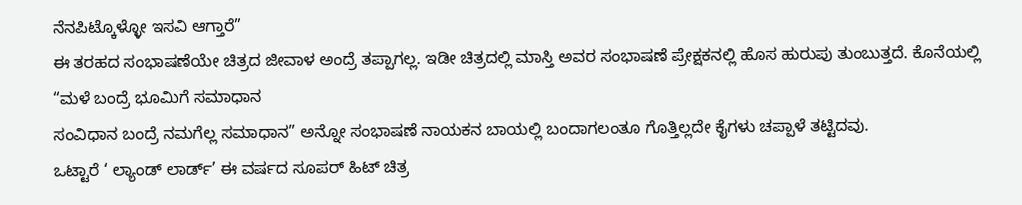ನೆನಪಿಟ್ಕೊಳ್ಳೋ ಇಸವಿ ಆಗ್ತಾರೆ”
ಈ ತರಹದ ಸಂಭಾಷಣೆಯೇ ಚಿತ್ರದ ಜೀವಾಳ ಅಂದ್ರೆ ತಪ್ಪಾಗಲ್ಲ. ಇಡೀ ಚಿತ್ರದಲ್ಲಿ ಮಾಸ್ತಿ ಅವರ ಸಂಭಾಷಣೆ ಪ್ರೇಕ್ಷಕನಲ್ಲಿ ಹೊಸ ಹುರುಪು ತುಂಬುತ್ತದೆ. ಕೊನೆಯಲ್ಲಿ
“ಮಳೆ ಬಂದ್ರೆ ಭೂಮಿಗೆ ಸಮಾಧಾನ
ಸಂವಿಧಾನ ಬಂದ್ರೆ ನಮಗೆಲ್ಲ ಸಮಾಧಾನ” ಅನ್ನೋ ಸಂಭಾಷಣೆ ನಾಯಕನ ಬಾಯಲ್ಲಿ ಬಂದಾಗಲಂತೂ ಗೊತ್ತಿಲ್ಲದೇ ಕೈಗಳು ಚಪ್ಪಾಳೆ ತಟ್ಟಿದವು.
ಒಟ್ಟಾರೆ ‘ ಲ್ಯಾಂಡ್ ಲಾರ್ಡ್’ ಈ ವರ್ಷದ ಸೂಪರ್ ಹಿಟ್ ಚಿತ್ರ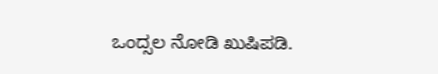ಒಂದ್ಸಲ ನೋಡಿ ಖುಷಿಪಡಿ.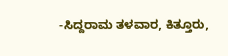-ಸಿದ್ದರಾಮ ತಳವಾರ, ಕಿತ್ತೂರು,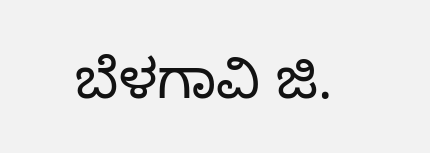ಬೆಳಗಾವಿ ಜಿ.